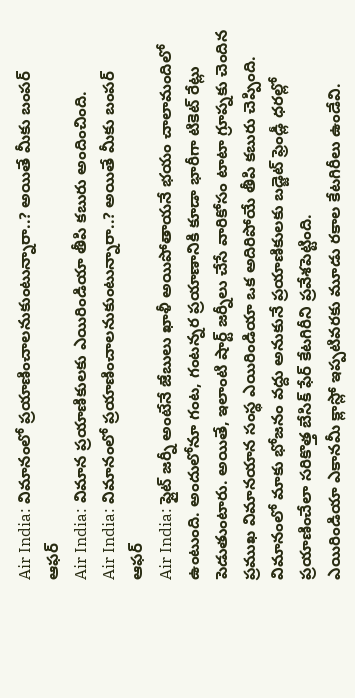Air India: విమానంలో ప్రయాణించాలనుకుంటున్నారా..? అయితే మీకు బంపర్ ఆఫర్
Air India: విమాన ప్రయాణికులకు ఎయిరిండియా తీపి కబురు అందించింది.
Air India: విమానంలో ప్రయాణించాలనుకుంటున్నారా..? అయితే మీకు బంపర్ ఆఫర్
Air India: ఫ్లైట్ జర్నీ అంటేనే జేబులు ఖాళీ అయిపోతాయనే భయం చాలామందిలో ఉంటుంది. అందులోనూ గంట, గంటన్నర ప్రయాణానికి కూడా భారీగా టికెట్ రేట్లు పెడుతుంటారు. అయితే, ఇలాంటి షార్ట్ జర్నీలు చేసే వారికోసం టాటా గ్రూప్నకు చెందిన ప్రముఖ విమానయాన సంస్థ ఎయిరిండియా ఒక అదిరిపోయే తీపి కబురు చెప్పింది. విమానంలో మాకు భోజనం వద్దు అనుకునే ప్రయాణికులకు బడ్జెట్ ఫ్రెండ్లీ ధరల్లో ప్రయాణించేలా సరికొత్త బేసిక్ ఫేర్ కేటగిరీని ప్రవేశపెట్టింది.
ఎయిరిండియా ఎకానమీ క్లాస్లో ఇప్పటివరకు మూడు రకాల కేటగిరీలు ఉండేవి.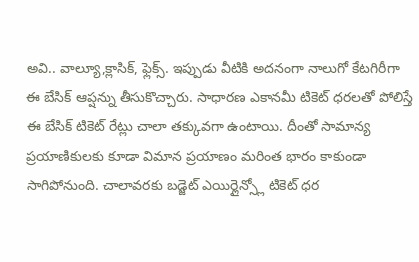అవి.. వాల్యూ,క్లాసిక్, ఫ్లెక్స్. ఇప్పుడు వీటికి అదనంగా నాలుగో కేటగిరీగా ఈ బేసిక్ ఆప్షన్ను తీసుకొచ్చారు. సాధారణ ఎకానమీ టికెట్ ధరలతో పోలిస్తే ఈ బేసిక్ టికెట్ రేట్లు చాలా తక్కువగా ఉంటాయి. దీంతో సామాన్య ప్రయాణికులకు కూడా విమాన ప్రయాణం మరింత భారం కాకుండా సాగిపోనుంది. చాలావరకు బడ్జెట్ ఎయిర్లైన్స్లో టికెట్ ధర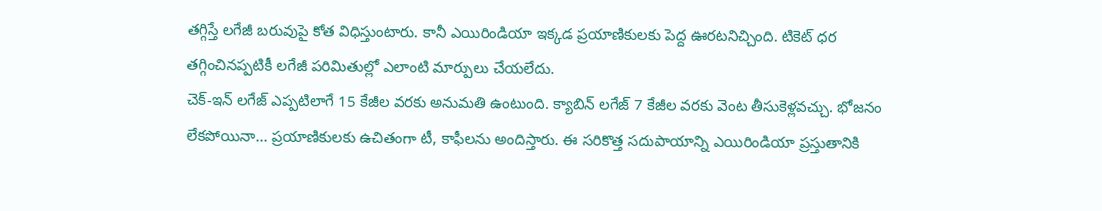తగ్గిస్తే లగేజీ బరువుపై కోత విధిస్తుంటారు. కానీ ఎయిరిండియా ఇక్కడ ప్రయాణికులకు పెద్ద ఊరటనిచ్చింది. టికెట్ ధర తగ్గించినప్పటికీ లగేజీ పరిమితుల్లో ఎలాంటి మార్పులు చేయలేదు.
చెక్-ఇన్ లగేజ్ ఎప్పటిలాగే 15 కేజీల వరకు అనుమతి ఉంటుంది. క్యాబిన్ లగేజ్ 7 కేజీల వరకు వెంట తీసుకెళ్లవచ్చు. భోజనం లేకపోయినా... ప్రయాణికులకు ఉచితంగా టీ, కాఫీలను అందిస్తారు. ఈ సరికొత్త సదుపాయాన్ని ఎయిరిండియా ప్రస్తుతానికి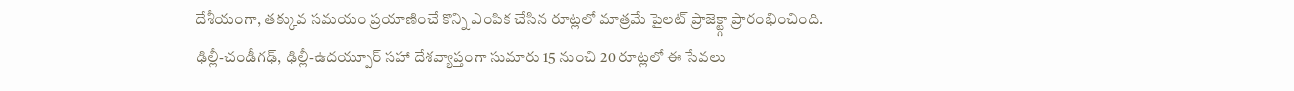దేశీయంగా, తక్కువ సమయం ప్రయాణించే కొన్ని ఎంపిక చేసిన రూట్లలో మాత్రమే పైలట్ ప్రాజెక్ట్గా ప్రారంభించింది.
ఢిల్లీ-చండీగఢ్, ఢిల్లీ-ఉదయ్పూర్ సహా దేశవ్యాప్తంగా సుమారు 15 నుంచి 20 రూట్లలో ఈ సేవలు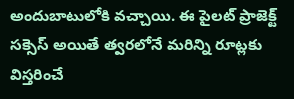అందుబాటులోకి వచ్చాయి. ఈ పైలట్ ప్రాజెక్ట్ సక్సెస్ అయితే త్వరలోనే మరిన్ని రూట్లకు విస్తరించే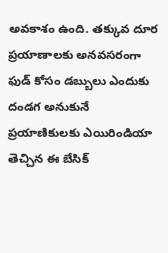అవకాశం ఉంది. తక్కువ దూర ప్రయాణాలకు అనవసరంగా ఫుడ్ కోసం డబ్బులు ఎందుకు దండగ అనుకునే ప్రయాణికులకు ఎయిరిండియా తెచ్చిన ఈ బేసిక్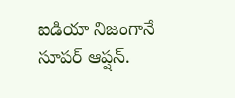ఐడియా నిజంగానే సూపర్ ఆప్షన్.